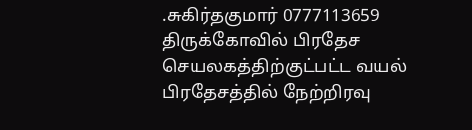.சுகிர்தகுமார் 0777113659
திருக்கோவில் பிரதேச செயலகத்திற்குட்பட்ட வயல் பிரதேசத்தில் நேற்றிரவு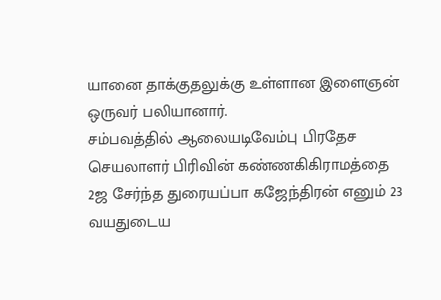யானை தாக்குதலுக்கு உள்ளான இளைஞன் ஒருவர் பலியானார்.
சம்பவத்தில் ஆலையடிவேம்பு பிரதேச செயலாளர் பிரிவின் கண்ணகிகிராமத்தை 2ஜ சேர்ந்த துரையப்பா கஜேந்திரன் எனும் 23 வயதுடைய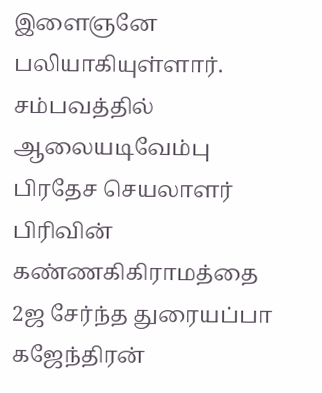இளைஞனே பலியாகியுள்ளார்.
சம்பவத்தில் ஆலையடிவேம்பு பிரதேச செயலாளர் பிரிவின் கண்ணகிகிராமத்தை 2ஜ சேர்ந்த துரையப்பா கஜேந்திரன்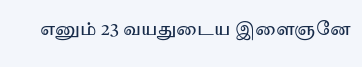எனும் 23 வயதுடைய இளைஞனே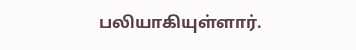பலியாகியுள்ளார்.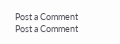Post a Comment
Post a Comment